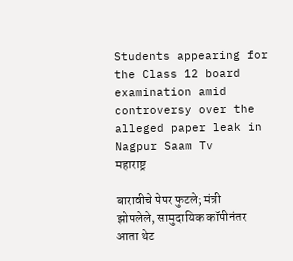Students appearing for the Class 12 board examination amid controversy over the alleged paper leak in Nagpur Saam Tv
महाराष्ट्र

बारावीचे पेपर फुटले; मंत्री झोपलेले, सामुदायिक कॉपीनंतर आता थेट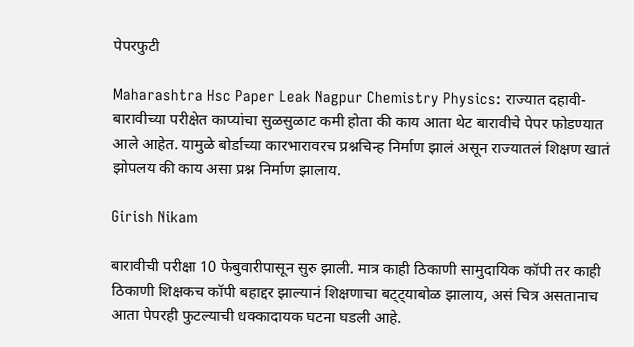पेपरफुटी

Maharashtra Hsc Paper Leak Nagpur Chemistry Physics: राज्यात दहावी-बारावीच्या परीक्षेत काप्यांचा सुळसुळाट कमी होता की काय आता थेट बारावीचे पेपर फोडण्यात आले आहेत. यामुळे बोर्डाच्या कारभारावरच प्रश्नचिन्ह निर्माण झालं असून राज्यातलं शिक्षण खातं झोपलय की काय असा प्रश्न निर्माण झालाय.

Girish Nikam

बारावीची परीक्षा 10 फेबुवारीपासून सुरु झाली. मात्र काही ठिकाणी सामुदायिक कॉपी तर काही ठिकाणी शिक्षकच कॉपी बहाद्दर झाल्यानं शिक्षणाचा बट्ट्याबोळ झालाय, असं चित्र असतानाच आता पेपरही फुटल्याची धक्कादायक घटना घडली आहे.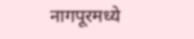नागपूरमध्ये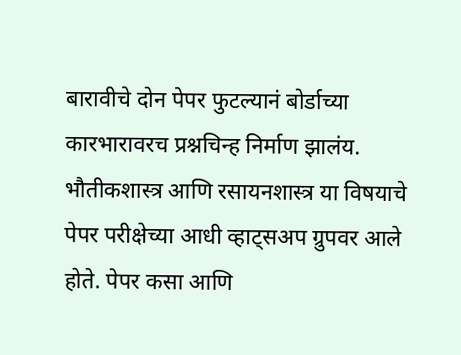बारावीचे दोन पेपर फुटल्यानं बोर्डाच्या कारभारावरच प्रश्नचिन्ह निर्माण झालंय. भौतीकशास्त्र आणि रसायनशास्त्र या विषयाचे पेपर परीक्षेच्या आधी व्हाट्सअप ग्रुपवर आले होते. पेपर कसा आणि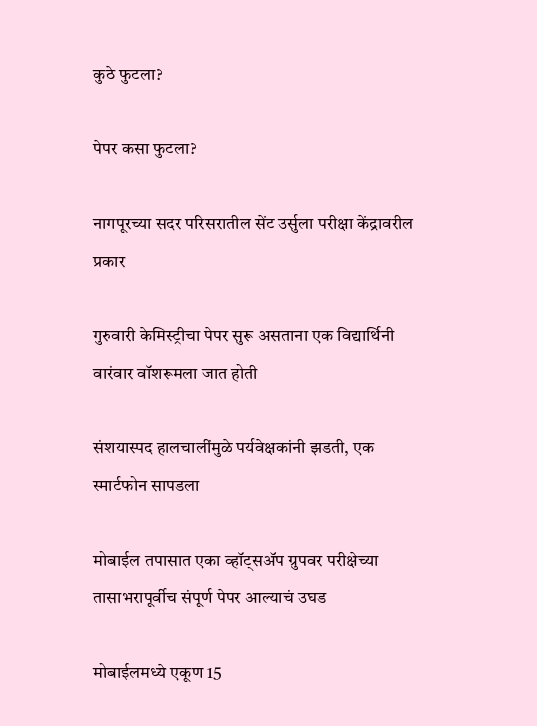कुठे फुटला?

पेपर कसा फुटला?

नागपूरच्या सदर परिसरातील सेंट उर्सुला परीक्षा केंद्रावरील प्रकार

गुरुवारी केमिस्ट्रीचा पेपर सुरू असताना एक विद्यार्थिनी वारंवार वॉशरूमला जात होती

संशयास्पद हालचालींमुळे पर्यवेक्षकांनी झडती, एक स्मार्टफोन सापडला

मोबाईल तपासात एका व्हॉट्सॲप ग्रुपवर परीक्षेच्या तासाभरापूर्वीच संपूर्ण पेपर आल्याचं उघड

मोबाईलमध्ये एकूण 15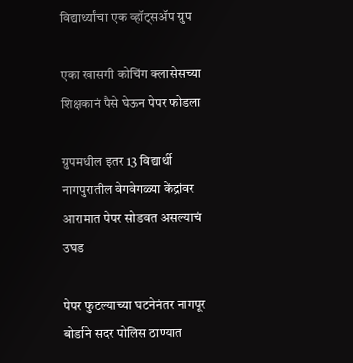विद्यार्थ्यांचा एक व्हॉट्सॲप ग्रुप

एका खासगी कोचिंग क्लासेसच्या शिक्षकानं पैसे घेऊन पेपर फोडला

ग्रुपमधील इतर 13 विद्यार्थी नागपुरातील वेगवेगळ्या केंद्रांवर आरामात पेपर सोडवत असल्याचं उघड

पेपर फुटल्याच्या घटनेनंतर नागपूर बोर्डाने सदर पोलिस ठाण्यात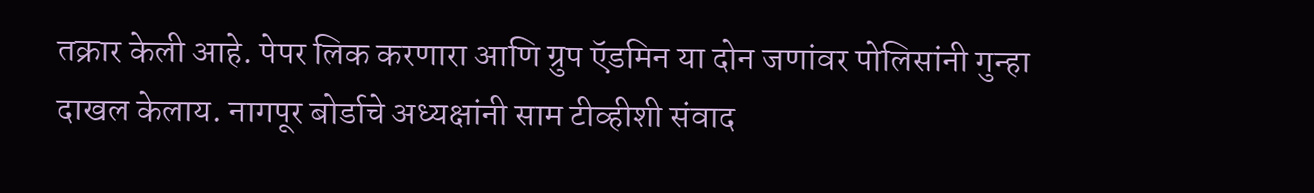तक्रार केली आहे. पेपर लिक करणारा आणि ग्रुप ऍडमिन या दोन जणांवर पोलिसांनी गुन्हा दाखल केलाय. नागपूर बोर्डाचे अध्यक्षांनी साम टीव्हीशी संवाद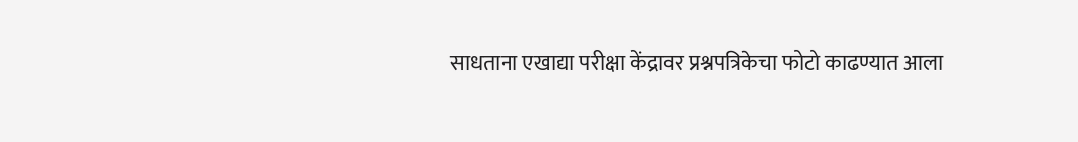साधताना एखाद्या परीक्षा केंद्रावर प्रश्नपत्रिकेचा फोटो काढण्यात आला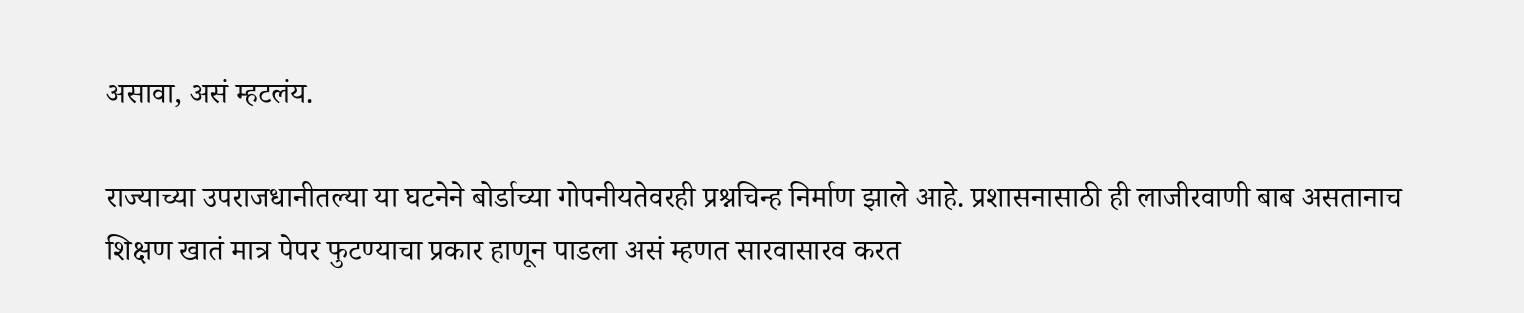असावा, असं म्हटलंय.

राज्याच्या उपराजधानीतल्या या घटनेने बोर्डाच्या गोपनीयतेवरही प्रश्नचिन्ह निर्माण झाले आहे. प्रशासनासाठी ही लाजीरवाणी बाब असतानाच शिक्षण खातं मात्र पेपर फुटण्याचा प्रकार हाणून पाडला असं म्हणत सारवासारव करत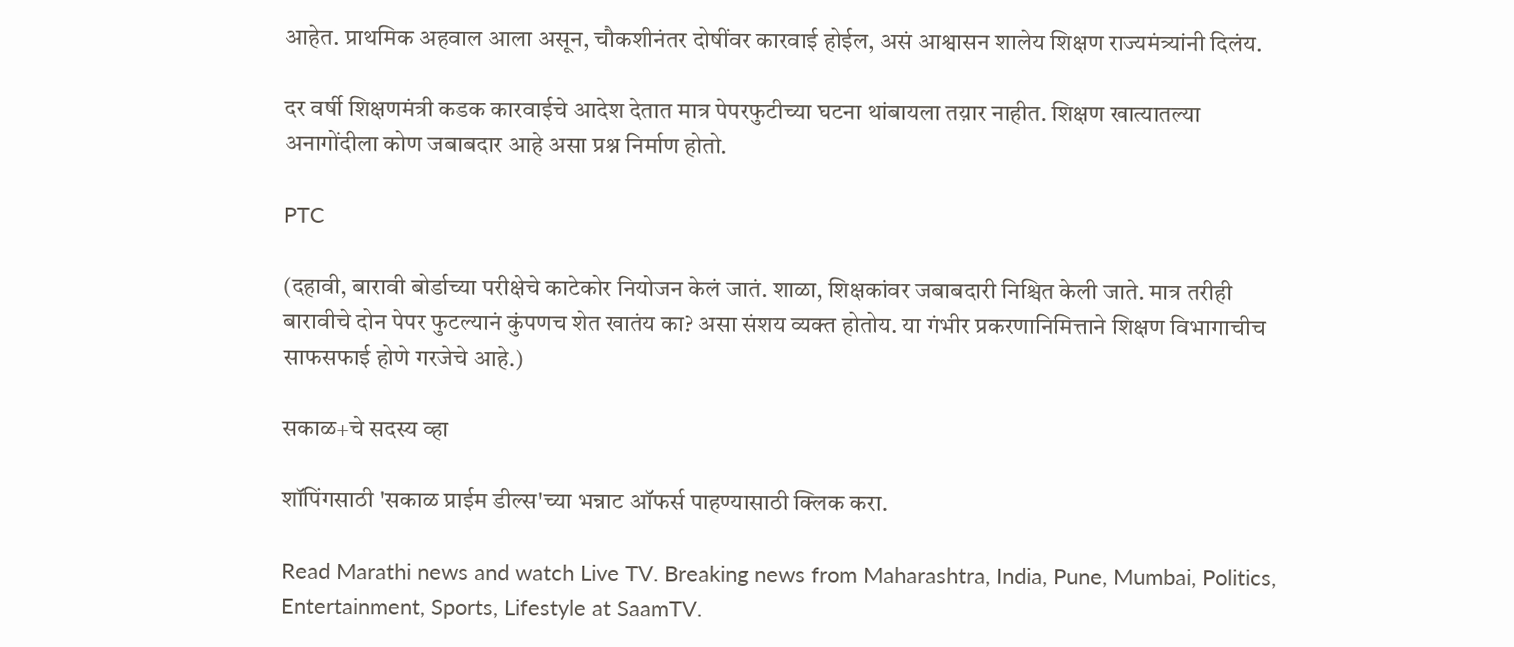आहेत. प्राथमिक अहवाल आला असून, चौकशीनंतर दोषींवर कारवाई होईल, असं आश्वासन शालेय शिक्षण राज्यमंत्र्यांनी दिलंय.

दर वर्षी शिक्षणमंत्री कडक कारवाईचे आदेश देतात मात्र पेपरफुटीच्या घटना थांबायला तय़ार नाहीत. शिक्षण खात्यातल्या अनागोंदीला कोण जबाबदार आहे असा प्रश्न निर्माण होतो.

PTC

(दहावी, बारावी बोर्डाच्या परीक्षेचे काटेकोर नियोजन केलं जातं. शाळा, शिक्षकांवर जबाबदारी निश्चित केली जाते. मात्र तरीही बारावीचे दोन पेपर फुटल्यानं कुंपणच शेत खातंय का? असा संशय व्यक्त होतोय. या गंभीर प्रकरणानिमित्ताने शिक्षण विभागाचीच साफसफाई होणे गरजेचे आहे.)

सकाळ+चे सदस्य व्हा

शॉपिंगसाठी 'सकाळ प्राईम डील्स'च्या भन्नाट ऑफर्स पाहण्यासाठी क्लिक करा.

Read Marathi news and watch Live TV. Breaking news from Maharashtra, India, Pune, Mumbai, Politics, Entertainment, Sports, Lifestyle at SaamTV.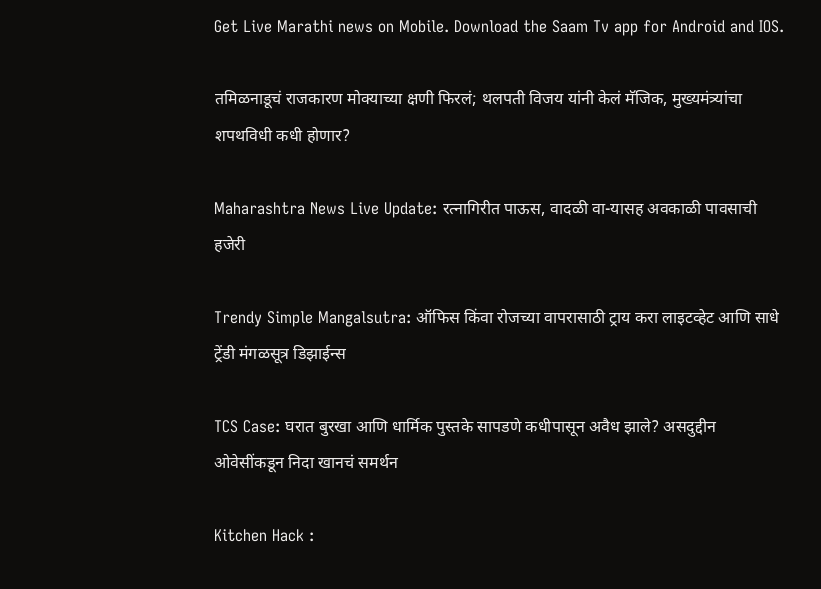Get Live Marathi news on Mobile. Download the Saam Tv app for Android and IOS.

तमिळनाडूचं राजकारण मोक्याच्या क्षणी फिरलं; थलपती विजय यांनी केलं मॅजिक, मुख्यमंत्र्यांचा शपथविधी कधी होणार?

Maharashtra News Live Update: रत्नागिरीत पाऊस, वादळी वा-यासह अवकाळी पावसाची हजेरी

Trendy Simple Mangalsutra: ऑफिस किंवा रोजच्या वापरासाठी ट्राय करा लाइटव्हेट आणि साधे ट्रेंडी मंगळसूत्र डिझाईन्स

TCS Case: घरात बुरखा आणि धार्मिक पुस्तके सापडणे कधीपासून अवैध झाले? असदुद्दीन ओवेसींकडून निदा खानचं समर्थन

Kitchen Hack :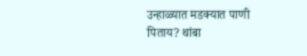उन्हाळ्यात मडक्यात पाणी पिताय? थांबा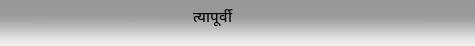त्यापूर्वी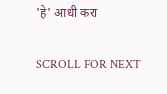'हे' आधी करा

SCROLL FOR NEXT